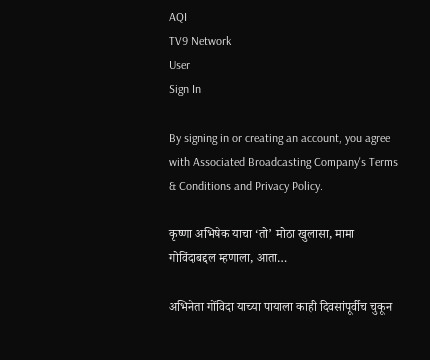AQI
TV9 Network
User
Sign In

By signing in or creating an account, you agree with Associated Broadcasting Company's Terms & Conditions and Privacy Policy.

कृष्णा अभिषेक याचा ‘तो’ मोठा खुलासा, मामा गोविंदाबद्दल म्हणाला, आता…

अभिनेता गोंविदा याच्या पायाला काही दिवसांपूर्वीच चुकून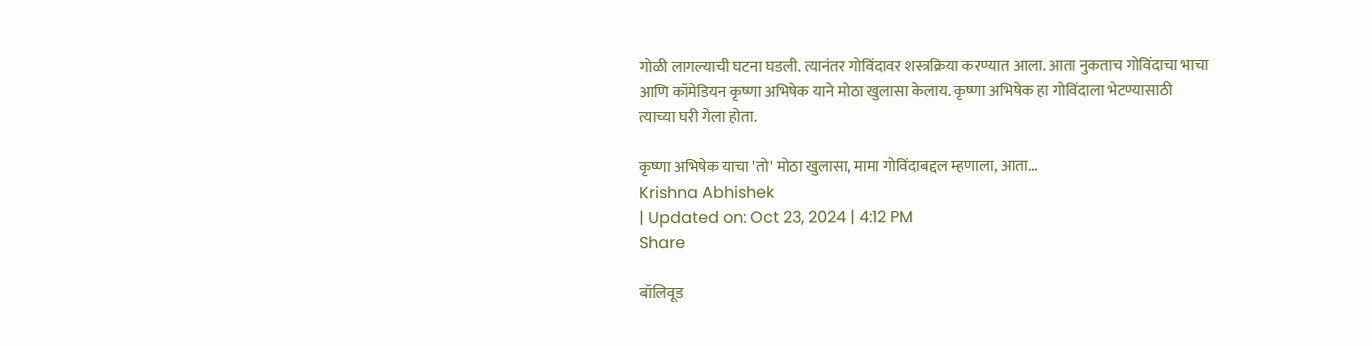गोळी लागल्याची घटना घडली. त्यानंतर गोविंदावर शस्त्रक्रिया करण्यात आला. आता नुकताच गोविंदाचा भाचा आणि कॉमेडियन कृष्णा अभिषेक याने मोठा खुलासा केलाय. कृष्णा अभिषेक हा गोविंदाला भेटण्यासाठी त्याच्या घरी गेला होता.

कृष्णा अभिषेक याचा 'तो' मोठा खुलासा, मामा गोविंदाबद्दल म्हणाला, आता...
Krishna Abhishek
| Updated on: Oct 23, 2024 | 4:12 PM
Share

बॉलिवूड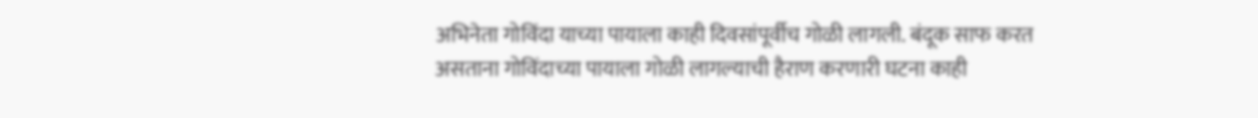अभिनेता गोविंदा याच्या पायाला काही दिवसांपूर्वीच गोळी लागली. बंदूक साफ करत असताना गोविंदाच्या पायाला गोळी लागल्याची हैराण करणारी घटना काही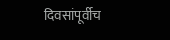दिवसांपूर्वीच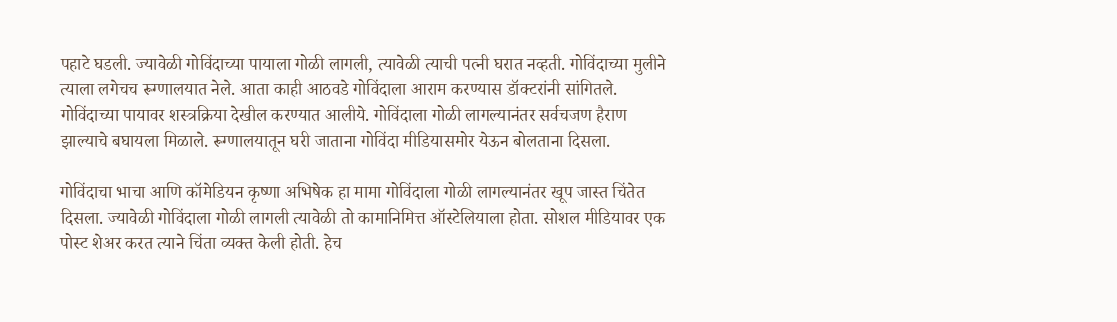पहाटे घडली. ज्यावेळी गोविंदाच्या पायाला गोळी लागली, त्यावेळी त्याची पत्नी घरात नव्हती. गोविंदाच्या मुलीने त्याला लगेचच रूग्णालयात नेले. आता काही आठवडे गोविंदाला आराम करण्यास डॉक्टरांनी सांगितले. गोविंदाच्या पायावर शस्त्रक्रिया देखील करण्यात आलीये. गोविंदाला गोळी लागल्यानंतर सर्वचजण हैराण झाल्याचे बघायला मिळाले. रूग्णालयातून घरी जाताना गोविंदा मीडियासमोर येऊन बोलताना दिसला.

गोविंदाचा भाचा आणि कॉमेडियन कृष्णा अभिषेक हा मामा गोविंदाला गोळी लागल्यानंतर खूप जास्त चिंतेत दिसला. ज्यावेळी गोविंदाला गोळी लागली त्यावेळी तो कामानिमित्त ऑस्टेलियाला होता. सोशल मीडियावर एक पोस्ट शेअर करत त्याने चिंता व्यक्त केली होती. हेच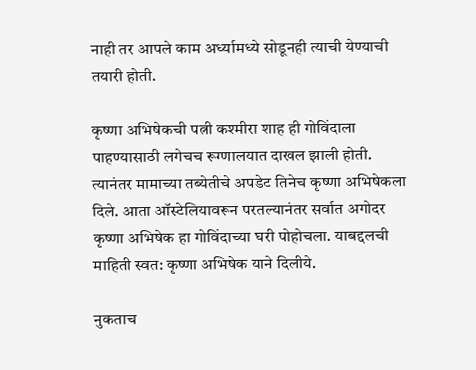नाही तर आपले काम अर्ध्यामध्ये सोडूनही त्याची येण्याची तयारी होती.

कृष्णा अभिषेकची पत्नी कश्मीरा शाह ही गोविंदाला पाहण्यासाठी लगेचच रूग्णालयात दाखल झाली होती. त्यानंतर मामाच्या तब्येतीचे अपडेट तिनेच कृष्णा अभिषेकला दिले. आता ऑस्टेलियावरून परतल्यानंतर सर्वात अगोदर कृष्णा अभिषेक हा गोविंदाच्या घरी पोहोचला. याबद्दलची माहिती स्वत: कृष्णा अभिषेक याने दिलीये.

नुकताच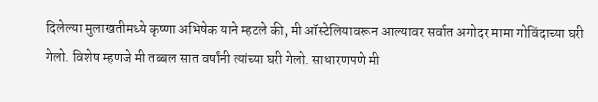दिलेल्या मुलाखतीमध्ये कृष्णा अभिषेक याने म्हटले की, मी ऑस्टेलियावरून आल्यावर सर्वात अगोदर मामा गोविंदाच्या घरी गेलो. विशेष म्हणजे मी तब्बल सात वर्षांनी त्यांच्या घरी गेलो. साधारणपणे मी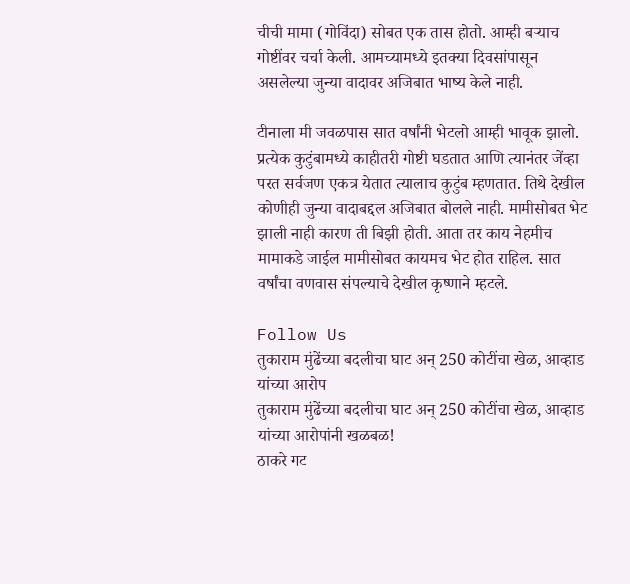चीची मामा (गोविंदा) सोबत एक तास होतो. आम्ही बऱ्याच गोष्टींवर चर्चा केली. आमच्यामध्ये इतक्या दिवसांपासून असलेल्या जुन्या वादावर अजिबात भाष्य केले नाही.

टीनाला मी जवळपास सात वर्षांनी भेटलो आम्ही भावूक झालो. प्रत्येक कुटुंबामध्ये काहीतरी गोष्टी घडतात आणि त्यानंतर जेंव्हा परत सर्वजण एकत्र येतात त्यालाच कुटुंब म्हणतात. तिथे देखील कोणीही जुन्या वादाबद्दल अजिबात बोलले नाही. मामीसोबत भेट झाली नाही कारण ती बिझी होती. आता तर काय नेहमीच मामाकडे जाईल मामीसोबत कायमच भेट होत राहिल. सात वर्षांचा वणवास संपल्याचे देखील कृष्णाने म्हटले.

Follow Us
तुकाराम मुंढेंच्या बदलीचा घाट अन् 250 कोटींचा खेळ, आव्हाड यांच्या आरोप
तुकाराम मुंढेंच्या बदलीचा घाट अन् 250 कोटींचा खेळ, आव्हाड यांच्या आरोपांनी खळबळ!
ठाकरे गट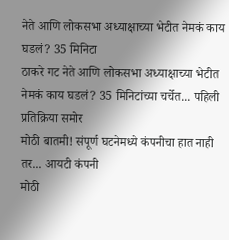नेते आणि लोकसभा अध्याक्षाच्या भेटीत नेमकं काय घडलं? 35 मिनिटा
ठाकरे गट नेते आणि लोकसभा अध्याक्षाच्या भेटीत नेमकं काय घडलं? 35 मिनिटांच्या चर्चेत... पहिली प्रतिक्रिया समोर
मोठी बातमी! संपूर्ण घटनेमध्ये कंपनीचा हात नाही तर... आयटी कंपनी
मोठी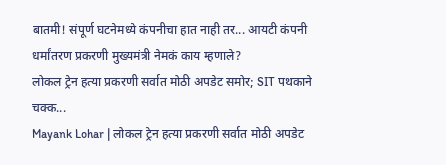बातमी! संपूर्ण घटनेमध्ये कंपनीचा हात नाही तर... आयटी कंपनी धर्मांतरण प्रकरणी मुख्यमंत्री नेमकं काय म्हणाले?
लोकल ट्रेन हत्या प्रकरणी सर्वात मोठी अपडेट समोर; SIT पथकाने चक्क...
Mayank Lohar | लोकल ट्रेन हत्या प्रकरणी सर्वात मोठी अपडेट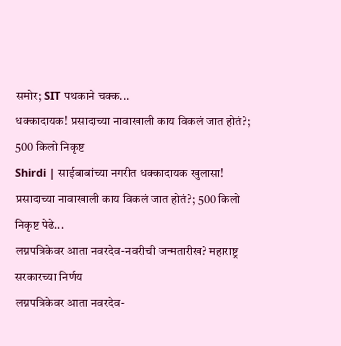समोर; SIT पथकाने चक्क...
धक्कादायक! प्रसादाच्या नावाखाली काय विकलं जात होतं?; 500 किलो निकृष्ट
Shirdi | साईबाबांच्या नगरीत धक्कादायक खुलासा! प्रसादाच्या नावाखाली काय विकलं जात होतं?; 500 किलो निकृष्ट पेढे...
लग्नपत्रिकेवर आता नवरदेव-नवरीची जन्मतारीख? महाराष्ट्र सरकारच्या निर्णय
लग्नपत्रिकेवर आता नवरदेव-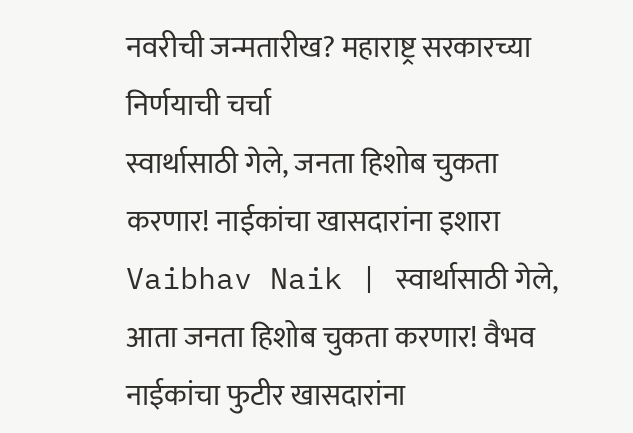नवरीची जन्मतारीख? महाराष्ट्र सरकारच्या निर्णयाची चर्चा
स्वार्थासाठी गेले, जनता हिशोब चुकता करणार! नाईकांचा खासदारांना इशारा
Vaibhav Naik | स्वार्थासाठी गेले, आता जनता हिशोब चुकता करणार! वैभव नाईकांचा फुटीर खासदारांना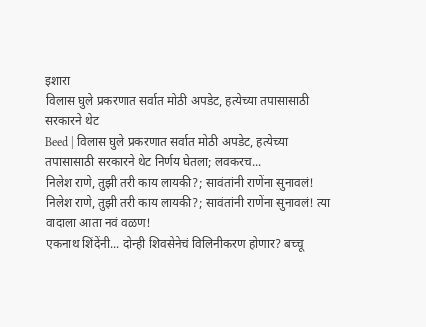इशारा
विलास घुले प्रकरणात सर्वात मोठी अपडेट, हत्येच्या तपासासाठी सरकारने थेट
Beed | विलास घुले प्रकरणात सर्वात मोठी अपडेट, हत्येच्या तपासासाठी सरकारने थेट निर्णय घेतला; लवकरच...
निलेश राणे, तुझी तरी काय लायकी?; सावंतांनी राणेंना सुनावलं!
निलेश राणे, तुझी तरी काय लायकी?; सावंतांनी राणेंना सुनावलं! त्या वादाला आता नवं वळण!
एकनाथ शिंदेंनी... दोन्ही शिवसेनेचं विलिनीकरण होणार? बच्चू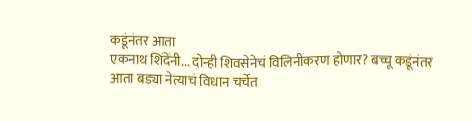कडूंनंतर आता
एकनाथ शिंदेंनी... दोन्ही शिवसेनेचं विलिनीकरण होणार? बच्चू कडूंनंतर आता बड्या नेत्याचं विधान चर्चेत